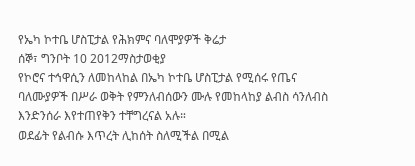የኤካ ኮተቤ ሆስፒታል የሕክምና ባለሞያዎች ቅሬታ
ሰኞ፣ ግንቦት 10 2012ማስታወቂያ
የኮሮና ተኅዋሲን ለመከላከል በኤካ ኮተቤ ሆስፒታል የሚሰሩ የጤና ባለሙያዎች በሥራ ወቅት የምንለብሰውን ሙሉ የመከላከያ ልብስ ሳንለብስ እንድንሰራ እየተጠየቅን ተቸግረናል አሉ።
ወደፊት የልብሱ እጥረት ሊከሰት ስለሚችል በሚል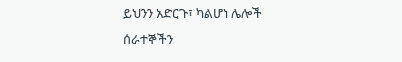ይህንን አድርጉ፣ ካልሆነ ሌሎች ሰራተኞችን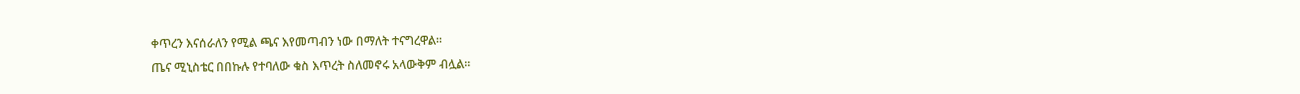ቀጥረን እናሰራለን የሚል ጫና እየመጣብን ነው በማለት ተናግረዋል።
ጤና ሚኒስቴር በበኩሉ የተባለው ቁስ እጥረት ስለመኖሩ አላውቅም ብሏል።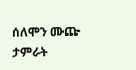ሰለሞን ሙጬ
ታምራት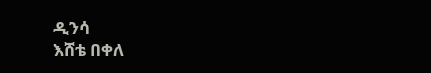ዲንሳ
እሸቴ በቀለ